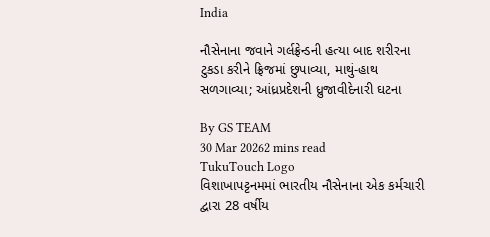India

નૌસેનાના જવાને ગર્લફ્રેન્ડની હત્યા બાદ શરીરના ટુકડા કરીને ફ્રિજમાં છુપાવ્યા, માથું-હાથ સળગાવ્યા; આંધ્રપ્રદેશની ધ્રુજાવીદેનારી ઘટના

By GS TEAM
30 Mar 20262 mins read
TukuTouch Logo
વિશાખાપટ્ટનમમાં ભારતીય નૌસેનાના એક કર્મચારી દ્વારા 28 વર્ષીય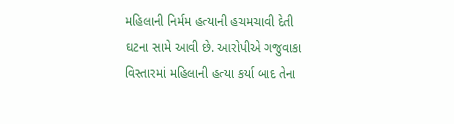મહિલાની નિર્મમ હત્યાની હચમચાવી દેતી ઘટના સામે આવી છે. આરોપીએ ગજુવાકા વિસ્તારમાં મહિલાની હત્યા કર્યા બાદ તેના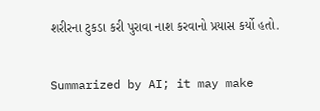શરીરના ટુકડા કરી પુરાવા નાશ કરવાનો પ્રયાસ કર્યો હતો.

Summarized by AI; it may make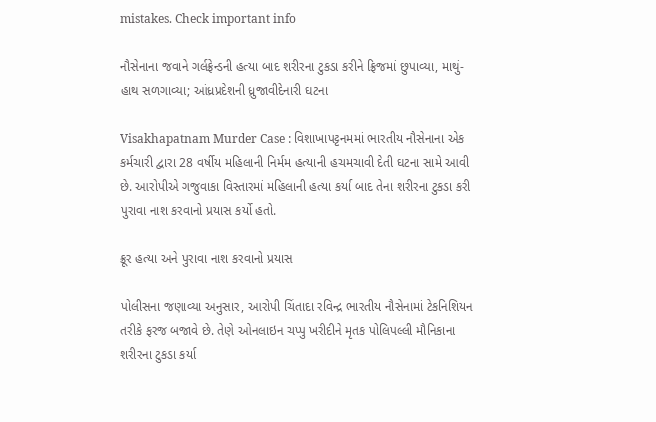mistakes. Check important info

નૌસેનાના જવાને ગર્લફ્રેન્ડની હત્યા બાદ શરીરના ટુકડા કરીને ફ્રિજમાં છુપાવ્યા, માથું-હાથ સળગાવ્યા; આંધ્રપ્રદેશની ધ્રુજાવીદેનારી ઘટના

Visakhapatnam Murder Case : વિશાખાપટ્ટનમમાં ભારતીય નૌસેનાના એક કર્મચારી દ્વારા 28 વર્ષીય મહિલાની નિર્મમ હત્યાની હચમચાવી દેતી ઘટના સામે આવી છે. આરોપીએ ગજુવાકા વિસ્તારમાં મહિલાની હત્યા કર્યા બાદ તેના શરીરના ટુકડા કરી પુરાવા નાશ કરવાનો પ્રયાસ કર્યો હતો.

ક્રૂર હત્યા અને પુરાવા નાશ કરવાનો પ્રયાસ

પોલીસના જણાવ્યા અનુસાર, આરોપી ચિંતાદા રવિન્દ્ર ભારતીય નૌસેનામાં ટેકનિશિયન તરીકે ફરજ બજાવે છે. તેણે ઓનલાઇન ચપ્પુ ખરીદીને મૃતક પોલિપલ્લી મૌનિકાના શરીરના ટુકડા કર્યા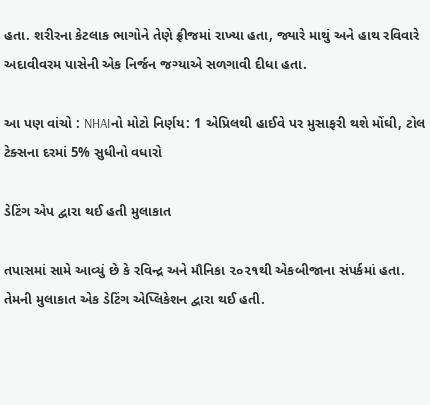હતા. શરીરના કેટલાક ભાગોને તેણે ફ્રીજમાં રાખ્યા હતા, જ્યારે માથું અને હાથ રવિવારે અદાવીવરમ પાસેની એક નિર્જન જગ્યાએ સળગાવી દીધા હતા.

આ પણ વાંચો : NHAIનો મોટો નિર્ણય: 1 એપ્રિલથી હાઈવે પર મુસાફરી થશે મોંઘી, ટોલ ટેક્સના દરમાં 5% સુધીનો વધારો

ડેટિંગ એપ દ્વારા થઈ હતી મુલાકાત

તપાસમાં સામે આવ્યું છે કે રવિન્દ્ર અને મૌનિકા ૨૦૨૧થી એકબીજાના સંપર્કમાં હતા. તેમની મુલાકાત એક ડેટિંગ એપ્લિકેશન દ્વારા થઈ હતી.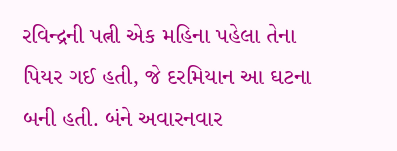રવિન્દ્રની પત્ની એક મહિના પહેલા તેના પિયર ગઈ હતી, જે દરમિયાન આ ઘટના બની હતી. બંને અવારનવાર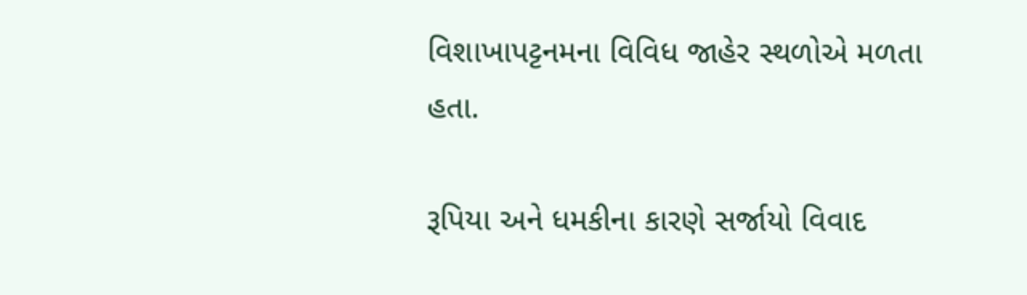વિશાખાપટ્ટનમના વિવિધ જાહેર સ્થળોએ મળતા હતા.

રૂપિયા અને ધમકીના કારણે સર્જાયો વિવાદ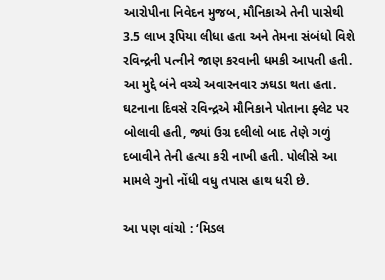આરોપીના નિવેદન મુજબ, મૌનિકાએ તેની પાસેથી 3.5 લાખ રૂપિયા લીધા હતા અને તેમના સંબંધો વિશે રવિન્દ્રની પત્નીને જાણ કરવાની ધમકી આપતી હતી. આ મુદ્દે બંને વચ્ચે અવારનવાર ઝઘડા થતા હતા. ઘટનાના દિવસે રવિન્દ્રએ મૌનિકાને પોતાના ફ્લેટ પર બોલાવી હતી, જ્યાં ઉગ્ર દલીલો બાદ તેણે ગળું દબાવીને તેની હત્યા કરી નાખી હતી. પોલીસે આ મામલે ગુનો નોંધી વધુ તપાસ હાથ ધરી છે.

આ પણ વાંચો : ‘મિડલ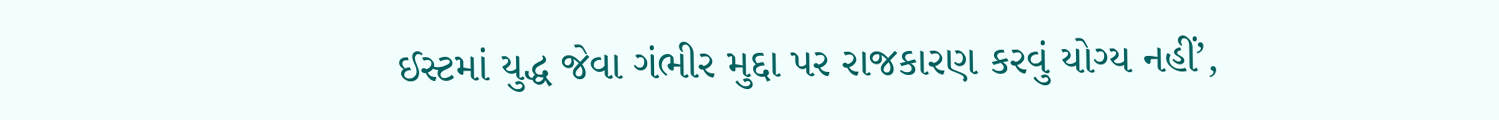ઈસ્ટમાં યુદ્ધ જેવા ગંભીર મુદ્દા પર રાજકારણ કરવું યોગ્ય નહીં’,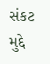સંકટ મુદ્દે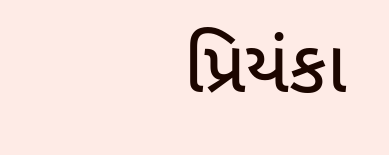પ્રિયંકા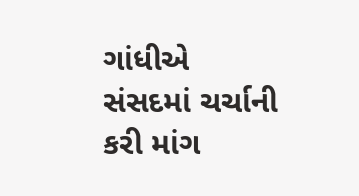ગાંધીએ સંસદમાં ચર્ચાની કરી માંગ